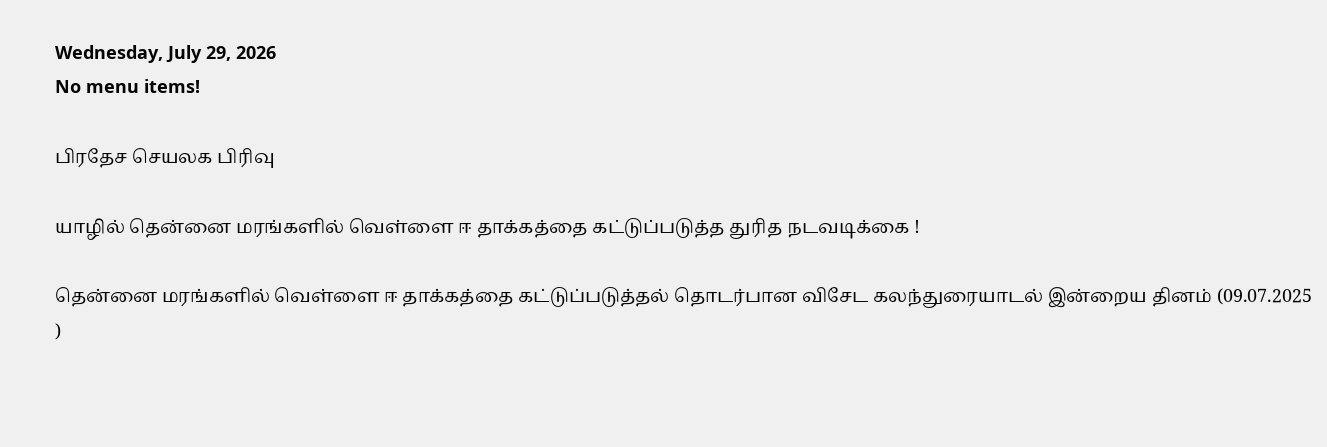Wednesday, July 29, 2026
No menu items!

பிரதேச செயலக பிரிவு

யாழில் தென்னை மரங்களில் வெள்ளை ஈ தாக்கத்தை கட்டுப்படுத்த துரித நடவடிக்கை !

தென்னை மரங்களில் வெள்ளை ஈ தாக்கத்தை கட்டுப்படுத்தல் தொடர்பான விசேட கலந்துரையாடல் இன்றைய தினம் (09.07.2025 )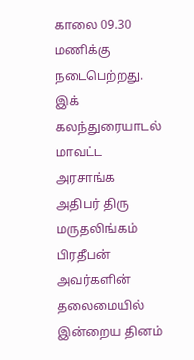காலை 09.30 மணிக்கு  நடைபெற்றது. இக் கலந்துரையாடல் மாவட்ட அரசாங்க அதிபர் திரு மருதலிங்கம் பிரதீபன்  அவர்களின் தலைமையில்  இன்றைய தினம்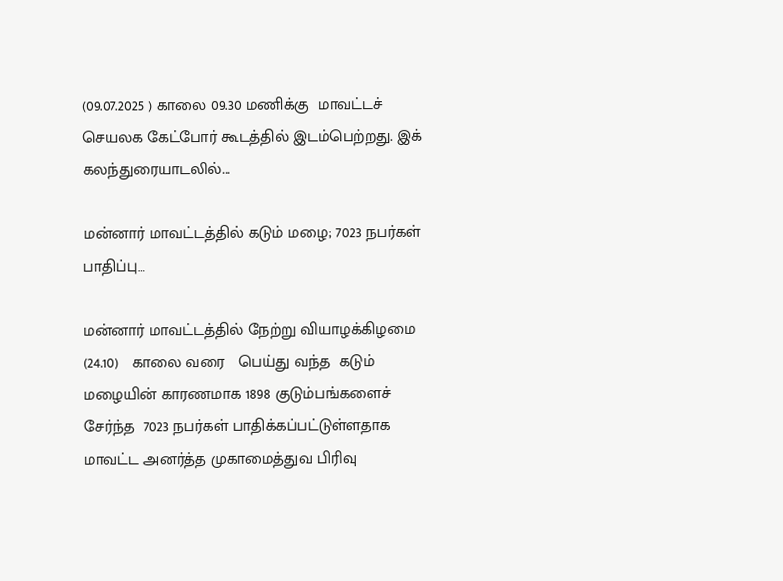(09.07.2025 ) காலை 09.30 மணிக்கு  மாவட்டச் செயலக கேட்போர் கூடத்தில் இடம்பெற்றது. இக் கலந்துரையாடலில்...

மன்னார் மாவட்டத்தில் கடும் மழை; 7023 நபர்கள் பாதிப்பு…

மன்னார் மாவட்டத்தில் நேற்று வியாழக்கிழமை (24.10)   காலை வரை   பெய்து வந்த  கடும் மழையின் காரணமாக 1898 குடும்பங்களைச் சேர்ந்த  7023 நபர்கள் பாதிக்கப்பட்டுள்ளதாக மாவட்ட அனர்த்த முகாமைத்துவ பிரிவு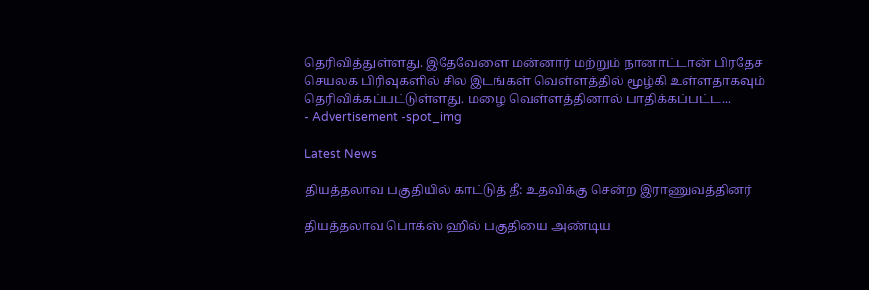தெரிவித்துள்ளது. இதேவேளை மன்னார் மற்றும் நானாட்டான் பிரதேச செயலக பிரிவுகளில் சில இடங்கள் வெள்ளத்தில் மூழ்கி உள்ளதாகவும்  தெரிவிக்கப்பட்டுள்ளது. மழை வெள்ளத்தினால் பாதிக்கப்பட்ட...
- Advertisement -spot_img

Latest News

தியத்தலாவ பகுதியில் காட்டுத் தீ: உதவிக்கு சென்ற இராணுவத்தினர்

தியத்தலாவ பொக்ஸ் ஹில் பகுதியை அண்டிய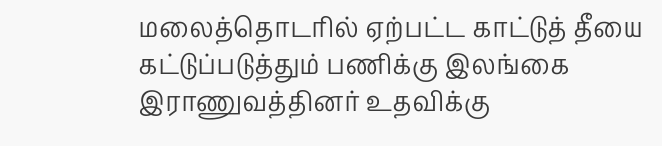மலைத்தொடரில் ஏற்பட்ட காட்டுத் தீயை கட்டுப்படுத்தும் பணிக்கு இலங்கை இராணுவத்தினர் உதவிக்கு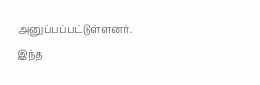அனுப்பப்பட்டுள்ளனர். இந்த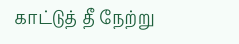காட்டுத் தீ நேற்று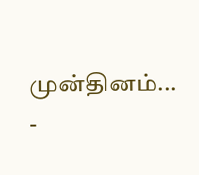முன்தினம்...
-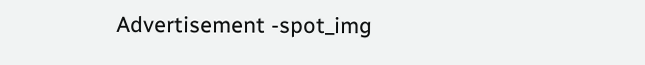Advertisement -spot_img